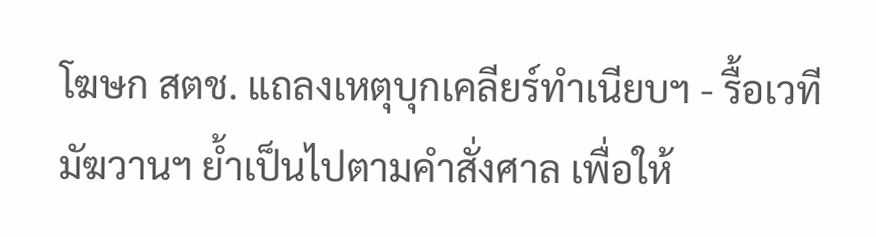โฆษก สตช. แถลงเหตุบุกเคลียร์ทำเนียบฯ - รื้อเวทีมัฆวานฯ ย้ำเป็นไปตามคำสั่งศาล เพื่อให้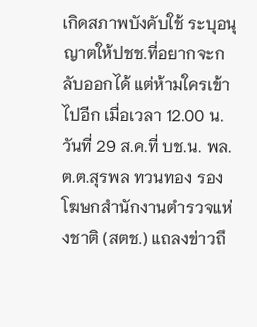เกิดสภาพบังคับใช้ ระบุอนุญาตให้ปชช.ที่อยากจะกลับออกได้ แต่ห้ามใครเข้าไปอีก เมื่อเวลา 12.00 น. วันที่ 29 ส.ค.ที่ บช.น. พล.ต.ต.สุรพล ทวนทอง รองโฆษกสำนักงานตำรวจแห่งชาติ (สตช.) แถลงข่าวถึ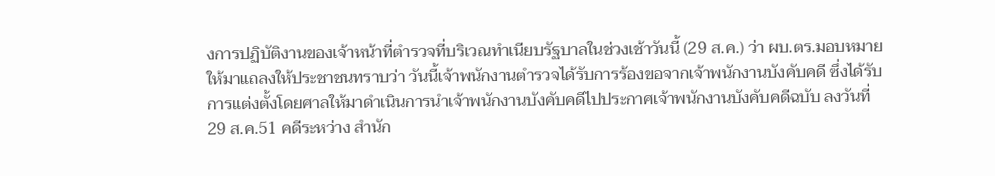งการปฏิบัติงานของเจ้าหน้าที่ตำรวจที่บริเวณทำเนียบรัฐบาลในช่วงเช้าวันนี้ (29 ส.ค.) ว่า ผบ.ตร.มอบหมายให้มาแถลงให้ประชาชนทราบว่า วันนี้เจ้าพนักงานตำรวจได้รับการร้องขอจากเจ้าพนักงานบังคับคดี ซึ่งได้รับการแต่งตั้งโดยศาลให้มาดำเนินการนำเจ้าพนักงานบังคับคดีไปประกาศเจ้าพนักงานบังคับคดีฉบับ ลงวันที่ 29 ส.ค.51 คดีระหว่าง สำนัก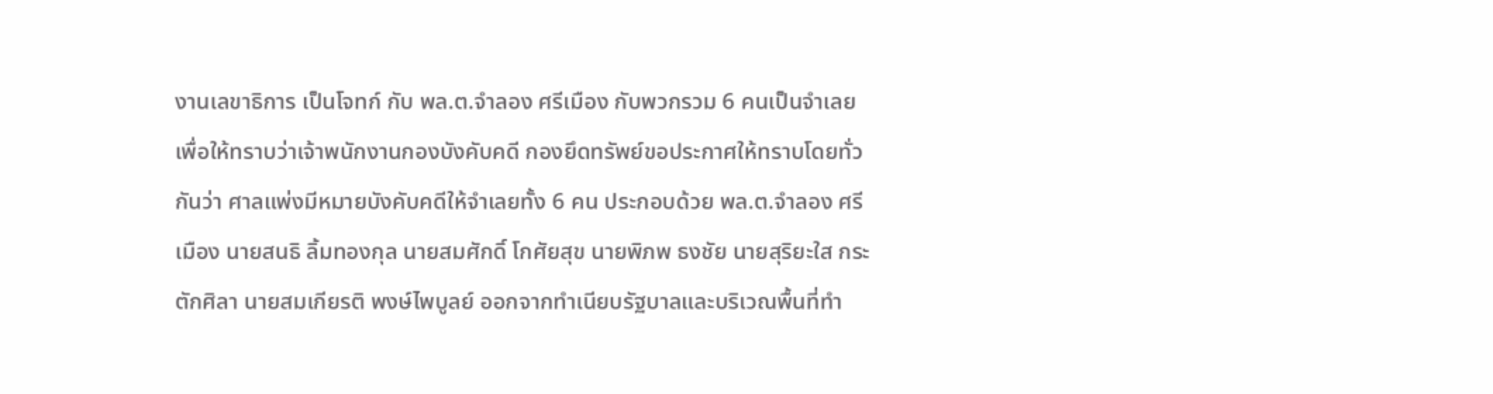งานเลขาธิการ เป็นโจทก์ กับ พล.ต.จำลอง ศรีเมือง กับพวกรวม 6 คนเป็นจำเลย เพื่อให้ทราบว่าเจ้าพนักงานกองบังคับคดี กองยึดทรัพย์ขอประกาศให้ทราบโดยทั่วกันว่า ศาลแพ่งมีหมายบังคับคดีให้จำเลยทั้ง 6 คน ประกอบด้วย พล.ต.จำลอง ศรีเมือง นายสนธิ ลิ้มทองกุล นายสมศักดิ์ โกศัยสุข นายพิภพ ธงชัย นายสุริยะใส กระตักศิลา นายสมเกียรติ พงษ์ไพบูลย์ ออกจากทำเนียบรัฐบาลและบริเวณพื้นที่ทำ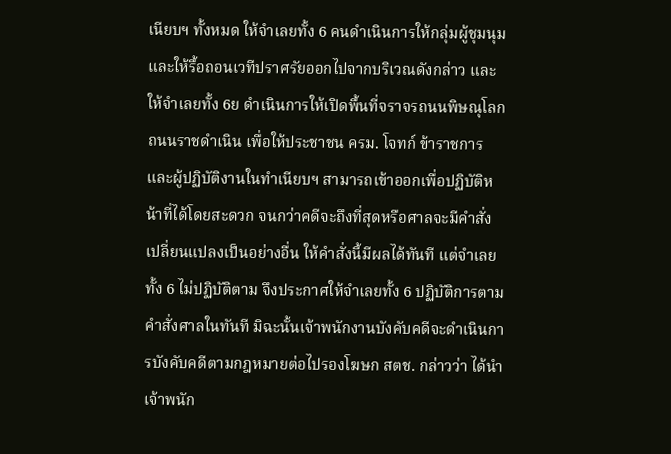เนียบฯ ทั้งหมด ให้จำเลยทั้ง 6 คนดำเนินการให้กลุ่มผู้ชุมนุมและให้รื้อถอนเวทีปราศรัยออกไปจากบริเวณดังกล่าว และให้จำเลยทั้ง 6ย ดำเนินการให้เปิดพื้นที่จราจรถนนพิษณุโลก ถนนราชดำเนิน เพื่อให้ประชาชน ครม. โจทก์ ข้าราชการและผู้ปฏิบัติงานในทำเนียบฯ สามารถเข้าออกเพื่อปฏิบัติหน้าที่ได้โดยสะดวก จนกว่าคดีจะถึงที่สุดหรือศาลจะมีคำสั่งเปลี่ยนแปลงเป็นอย่างอื่น ให้คำสั่งนี้มีผลได้ทันที แต่จำเลยทั้ง 6 ไม่ปฏิบัติตาม จึงประกาศให้จำเลยทั้ง 6 ปฏิบัติการตามคำสั่งศาลในทันที มิฉะนั้นเจ้าพนักงานบังคับคดีจะดำเนินการบังคับคดีตามกฎหมายต่อไปรองโฆษก สตช. กล่าวว่า ได้นำเจ้าพนัก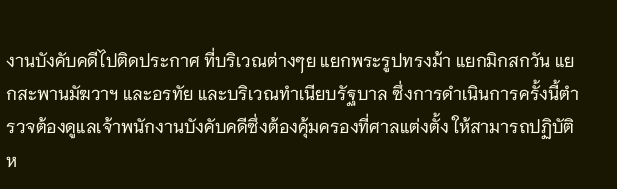งานบังคับคดีไปติดประกาศ ที่บริเวณต่างๆย แยกพระรูปทรงม้า แยกมิกสกวัน แยกสะพานมัฆวาฯ และอรทัย และบริเวณทำเนียบรัฐบาล ซึ่งการดำเนินการครั้งนี้ตำรวจต้องดูแลเจ้าพนักงานบังคับคดีซึ่งต้องคุ้มครองที่ศาลแต่งตั้ง ให้สามารถปฏิบัติห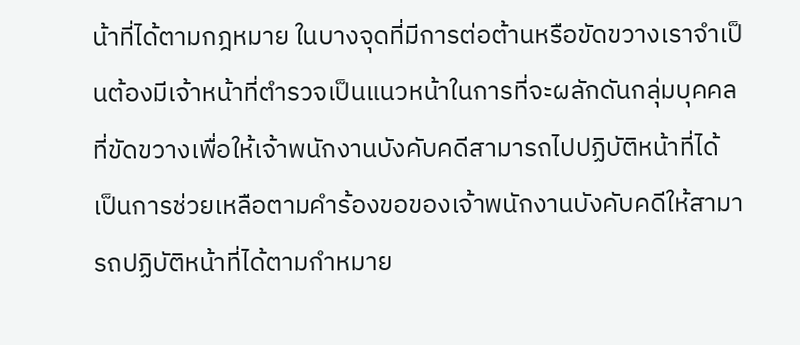น้าที่ได้ตามกฎหมาย ในบางจุดที่มีการต่อต้านหรือขัดขวางเราจำเป็นต้องมีเจ้าหน้าที่ตำรวจเป็นแนวหน้าในการที่จะผลักดันกลุ่มบุคคลที่ขัดขวางเพื่อให้เจ้าพนักงานบังคับคดีสามารถไปปฏิบัติหน้าที่ได้ เป็นการช่วยเหลือตามคำร้องขอของเจ้าพนักงานบังคับคดีให้สามารถปฏิบัติหน้าที่ได้ตามกำหมาย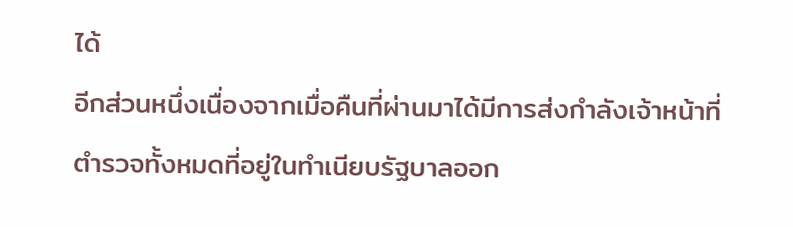ได้
อีกส่วนหนึ่งเนื่องจากเมื่อคืนที่ผ่านมาได้มีการส่งกำลังเจ้าหน้าที่ตำรวจทั้งหมดที่อยู่ในทำเนียบรัฐบาลออก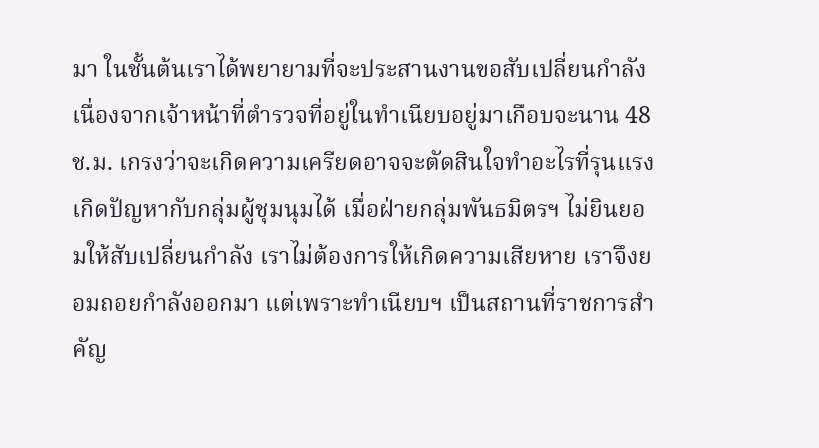มา ในชั้นต้นเราได้พยายามที่จะประสานงานขอสับเปลี่ยนกำลัง เนื่องจากเจ้าหน้าที่ตำรวจที่อยู่ในทำเนียบอยู่มาเกือบจะนาน 48 ช.ม. เกรงว่าจะเกิดความเครียดอาจจะตัดสินใจทำอะไรที่รุนแรง เกิดปัญหากับกลุ่มผู้ชุมนุมได้ เมื่อฝ่ายกลุ่มพันธมิตรฯ ไม่ยินยอมให้สับเปลี่ยนกำลัง เราไม่ต้องการให้เกิดความเสียหาย เราจึงยอมถอยกำลังออกมา แต่เพราะทำเนียบฯ เป็นสถานที่ราชการสำคัญ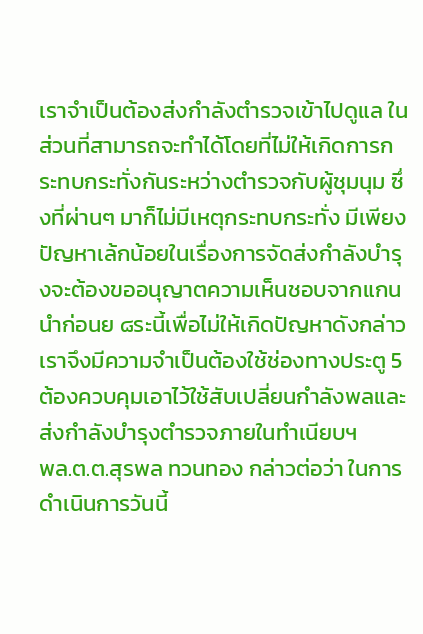เราจำเป็นต้องส่งกำลังตำรวจเข้าไปดูแล ในส่วนที่สามารถจะทำได้โดยที่ไม่ให้เกิดการกระทบกระทั่งกันระหว่างตำรวจกับผู้ชุมนุม ซึ่งที่ผ่านๆ มาก็ไม่มีเหตุกระทบกระทั่ง มีเพียงปัญหาเล้กน้อยในเรื่องการจัดส่งกำลังบำรุงจะต้องขออนุญาตความเห็นชอบจากแกนนำก่อนย ๘ระนี้เพื่อไม่ให้เกิดปัญหาดังกล่าวเราจึงมีความจำเป็นต้องใช้ช่องทางประตู 5 ต้องควบคุมเอาไว้ใช้สับเปลี่ยนกำลังพลและส่งกำลังบำรุงตำรวจภายในทำเนียบฯ
พล.ต.ต.สุรพล ทวนทอง กล่าวต่อว่า ในการดำเนินการวันนี้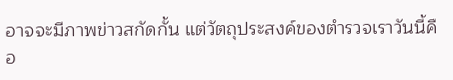อาจจะมีภาพข่าวสกัดกั้น แต่วัตถุประสงค์ของตำรวจเราวันนี้คือ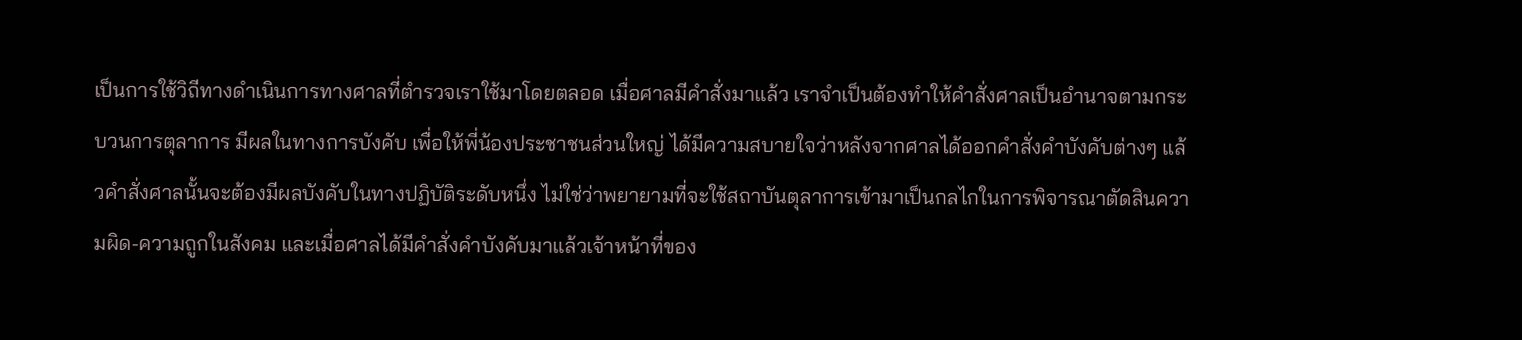เป็นการใช้วิถีทางดำเนินการทางศาลที่ตำรวจเราใช้มาโดยตลอด เมื่อศาลมีคำสั่งมาแล้ว เราจำเป็นต้องทำให้คำสั่งศาลเป็นอำนาจตามกระบวนการตุลาการ มีผลในทางการบังคับ เพื่อให้พี่น้องประชาชนส่วนใหญ่ ได้มีความสบายใจว่าหลังจากศาลได้ออกคำสั่งคำบังคับต่างๆ แล้วคำสั่งศาลนั้นจะต้องมีผลบังคับในทางปฏิบัติระดับหนึ่ง ไม่ใช่ว่าพยายามที่จะใช้สถาบันตุลาการเข้ามาเป็นกลไกในการพิจารณาตัดสินความผิด-ความถูกในสังคม และเมื่อศาลได้มีคำสั่งคำบังคับมาแล้วเจ้าหน้าที่ของ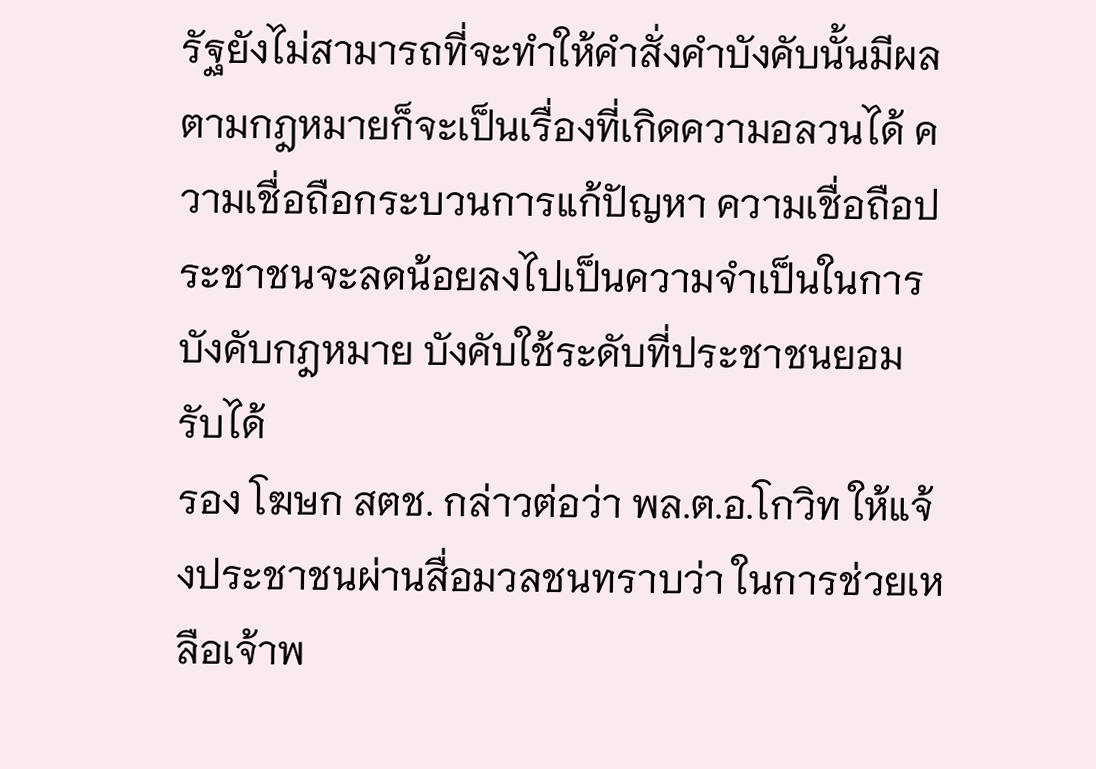รัฐยังไม่สามารถที่จะทำให้คำสั่งคำบังคับนั้นมีผลตามกฎหมายก็จะเป็นเรื่องที่เกิดความอลวนได้ ความเชื่อถือกระบวนการแก้ปัญหา ความเชื่อถือประชาชนจะลดน้อยลงไปเป็นความจำเป็นในการบังคับกฎหมาย บังคับใช้ระดับที่ประชาชนยอมรับได้
รอง โฆษก สตช. กล่าวต่อว่า พล.ต.อ.โกวิท ให้แจ้งประชาชนผ่านสื่อมวลชนทราบว่า ในการช่วยเหลือเจ้าพ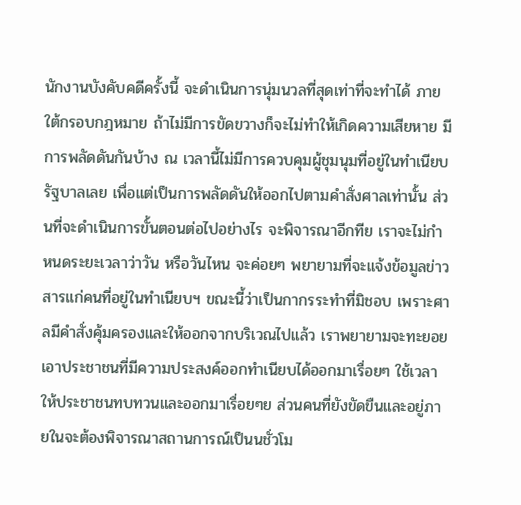นักงานบังคับคดีครั้งนี้ จะดำเนินการนุ่มนวลที่สุดเท่าที่จะทำได้ ภายใต้กรอบกฎหมาย ถ้าไม่มีการขัดขวางก็จะไม่ทำให้เกิดความเสียหาย มีการพลัดดันกันบ้าง ณ เวลานี้ไม่มีการควบคุมผู้ชุมนุมที่อยู่ในทำเนียบรัฐบาลเลย เพื่อแต่เป็นการพลัดดันให้ออกไปตามคำสั่งศาลเท่านั้น ส่วนที่จะดำเนินการขั้นตอนต่อไปอย่างไร จะพิจารณาอีกทีย เราจะไม่กำหนดระยะเวลาว่าวัน หรือวันไหน จะค่อยๆ พยายามที่จะแจ้งข้อมูลข่าวสารแก่คนที่อยู่ในทำเนียบฯ ขณะนี้ว่าเป็นกากรระทำที่มิชอบ เพราะศาลมีคำสั่งคุ้มครองและให้ออกจากบริเวณไปแล้ว เราพยายามจะทะยอยเอาประชาชนที่มีความประสงค์ออกทำเนียบได้ออกมาเรื่อยๆ ใช้เวลาให้ประชาชนทบทวนและออกมาเรื่อยๆย ส่วนคนที่ยังขัดขืนและอยู่ภายในจะต้องพิจารณาสถานการณ์เป็นนชั่วโม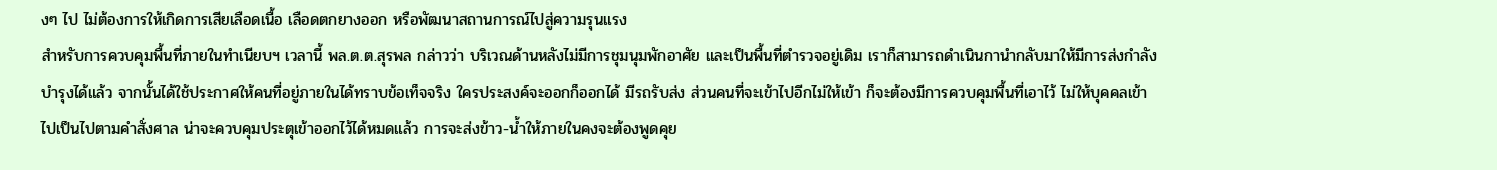งๆ ไป ไม่ต้องการให้เกิดการเสียเลือดเนื้อ เลือดตกยางออก หรือพัฒนาสถานการณ์ไปสู่ความรุนแรง
สำหรับการควบคุมพื้นที่ภายในทำเนียบฯ เวลานี้ พล.ต.ต.สุรพล กล่าวว่า บริเวณด้านหลังไม่มีการชุมนุมพักอาศัย และเป็นพื้นที่ตำรวจอยู่เดิม เราก็สามารถดำเนินกานำกลับมาให้มีการส่งกำลังบำรุงได้แล้ว จากนั้นได้ใช้ประกาศให้คนที่อยู่ภายในได้ทราบข้อเท็จจริง ใครประสงค์จะออกก็ออกได้ มีรถรับส่ง ส่วนคนที่จะเข้าไปอีกไม่ให้เข้า ก็จะต้องมีการควบคุมพื้นที่เอาไว้ ไม่ให้บุคคลเข้าไปเป็นไปตามคำสั่งศาล น่าจะควบคุมประตุเข้าออกไว้ได้หมดแล้ว การจะส่งข้าว-น้ำให้ภายในคงจะต้องพูดคุย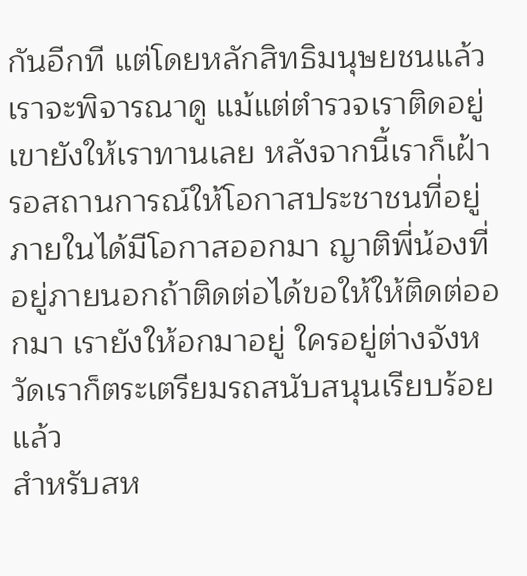กันอีกที แต่โดยหลักสิทธิมนุษยชนแล้วเราจะพิจารณาดู แม้แต่ตำรวจเราติดอยู่เขายังให้เราทานเลย หลังจากนี้เราก็เฝ้ารอสถานการณ์ให้โอกาสประชาชนที่อยู่ภายในได้มีโอกาสออกมา ญาติพี่น้องที่อยู่ภายนอกถ้าติดต่อได้ขอให้ให้ติดต่ออกมา เรายังให้อกมาอยู่ ใครอยู่ต่างจังหวัดเราก็ตระเตรียมรถสนับสนุนเรียบร้อยแล้ว
สำหรับสห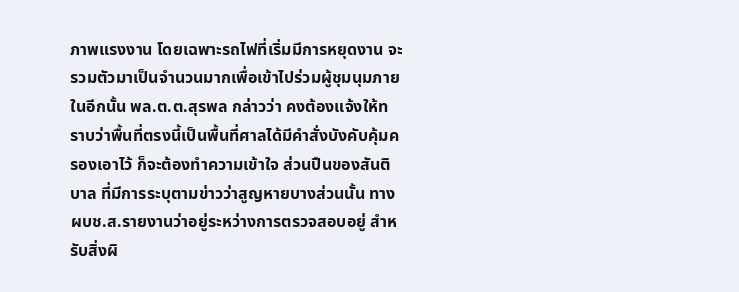ภาพแรงงาน โดยเฉพาะรถไฟที่เริ่มมีการหยุดงาน จะรวมตัวมาเป็นจำนวนมากเพื่อเข้าไปร่วมผู้ชุมนุมภายในอีกนั้น พล.ต.ต.สุรพล กล่าวว่า คงต้องแจ้งให้ทราบว่าพื้นที่ตรงนี้เป็นพื้นที่ศาลได้มีคำสั่งบังคับคุ้มครองเอาไว้ ก็จะต้องทำความเข้าใจ ส่วนปืนของสันติบาล ที่มีการระบุตามข่าวว่าสูญหายบางส่วนนั้น ทางผบช.ส.รายงานว่าอยู่ระหว่างการตรวจสอบอยู่ สำหรับสิ่งผิ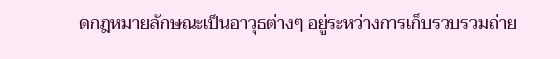ดกฎหมายลักษณะเป็นอาวุธต่างๆ อยู่ระหว่างการเก็บรวบรวมถ่าย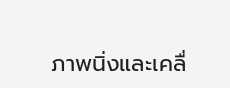ภาพนิ่งและเคลื่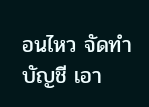อนไหว จัดทำบัญชี เอา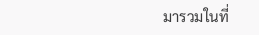มารวมในที่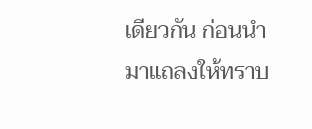เดียวกัน ก่อนนำมาแถลงให้ทราบ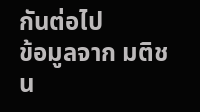กันต่อไป
ข้อมูลจาก มติชน